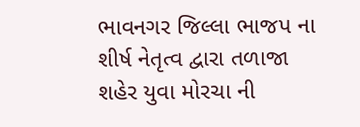ભાવનગર જિલ્લા ભાજપ ના શીર્ષ નેતૃત્વ દ્વારા તળાજા શહેર યુવા મોરચા ની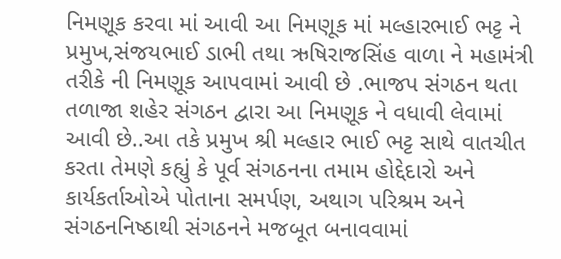નિમણૂક કરવા માં આવી આ નિમણૂક માં મલ્હારભાઈ ભટ્ટ ને પ્રમુખ,સંજયભાઈ ડાભી તથા ઋષિરાજસિંહ વાળા ને મહામંત્રી તરીકે ની નિમણૂક આપવામાં આવી છે .ભાજપ સંગઠન થતા તળાજા શહેર સંગઠન દ્વારા આ નિમણૂક ને વધાવી લેવામાં આવી છે..આ તકે પ્રમુખ શ્રી મલ્હાર ભાઈ ભટ્ટ સાથે વાતચીત કરતા તેમણે કહ્યું કે પૂર્વ સંગઠનના તમામ હોદ્દેદારો અને કાર્યકર્તાઓએ પોતાના સમર્પણ, અથાગ પરિશ્રમ અને સંગઠનનિષ્ઠાથી સંગઠનને મજબૂત બનાવવામાં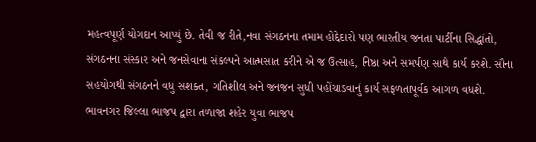મહત્વપૂર્ણ યોગદાન આપ્યું છે. તેવી જ રીતે,નવા સંગઠનના તમામ હોદ્દેદારો પણ ભારતીય જનતા પાર્ટીના સિદ્ધાંતો, સંગઠનના સંસ્કાર અને જનસેવાના સંકલ્પને આત્મસાત કરીને એ જ ઉત્સાહ, નિષ્ઠા અને સમર્પણ સાથે કાર્ય કરશે. સૌના સહયોગથી સંગઠનને વધુ સશક્ત, ગતિશીલ અને જનજન સુધી પહોંચાડવાનું કાર્ય સફળતાપૂર્વક આગળ વધશે.
ભાવનગર જિલ્લા ભાજપ દ્વારા તળાજા શહેર યુવા ભાજપ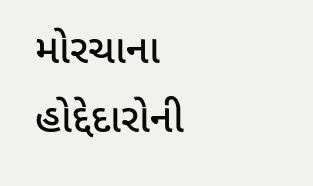મોરચાના હોદ્દેદારોની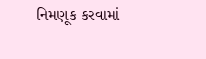નિમણૂક કરવામાં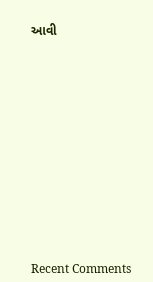આવી
















Recent Comments